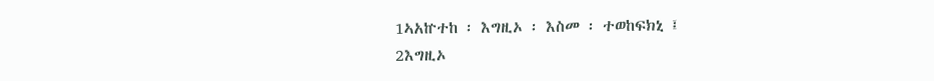1ኣአኵተከ ፡ እግዚኦ ፡ እስመ ፡ ተወከፍክኒ ፤
2እግዚኦ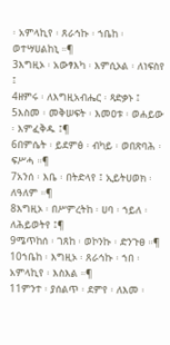፡ አምላኪየ ፡ ጸራኅኩ ፡ ኀቤከ ፡ ወተሣሀልከኒ ።¶
3እግዚኦ ፡ አውፃእካ ፡ እምሲኦል ፡ ለነፍስየ ፤
4ዘምሩ ፡ ለእግዚአብሔር ፡ ጻድቃኑ ፤
5እስመ ፡ መቅሠፍት ፡ እመዐቱ ፡ ወሐይው ፡ እምፈቅዱ ፤¶
6በምሴት ፡ ይደምፅ ፡ ብካይ ፡ ወበጽባሕ ፡ ፍሥሓ ።¶
7አንሰ ፡ እቤ ፡ በትድላየ ፤ ኢይትሀወክ ፡ ለዓለም ።¶
8እግዚኦ ፡ በሥምረትከ ፡ ሀባ ፡ ኀይለ ፡ ለሕይወትየ ፤¶
9ሜጥከሰ ፡ ገጸከ ፡ ወኮንኩ ፡ ድንጉፀ ።¶
10ኀቤከ ፡ እግዚኦ ፡ ጸራኅኩ ፡ ኀበ ፡ አምላኪየ ፡ እስእል ።¶
11ምንተ ፡ ያሰልጥ ፡ ደምየ ፡ ለእመ ፡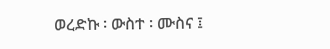ወረድኩ ፡ ውስተ ፡ ሙስና ፤